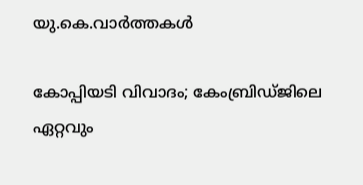യു.കെ.വാര്‍ത്തകള്‍

കോപ്പിയടി വിവാദം; കേംബ്രിഡ്ജിലെ ഏറ്റവും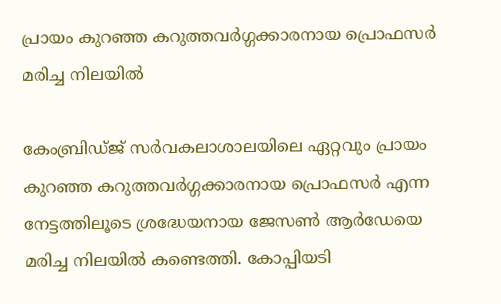പ്രായം കുറഞ്ഞ കറുത്തവര്‍ഗ്ഗക്കാരനായ പ്രൊഫസര്‍ മരിച്ച നിലയില്‍

കേംബ്രിഡ്ജ് സര്‍വകലാശാലയിലെ ഏറ്റവും പ്രായം കുറഞ്ഞ കറുത്തവര്‍ഗ്ഗക്കാരനായ പ്രൊഫസര്‍ എന്ന നേട്ടത്തിലൂടെ ശ്രദ്ധേയനായ ജേസണ്‍ ആര്‍ഡേയെ മരിച്ച നിലയില്‍ കണ്ടെത്തി. കോപ്പിയടി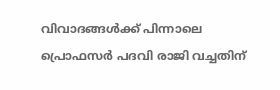വിവാദങ്ങള്‍ക്ക് പിന്നാലെ പ്രൊഫസര്‍ പദവി രാജി വച്ചതിന്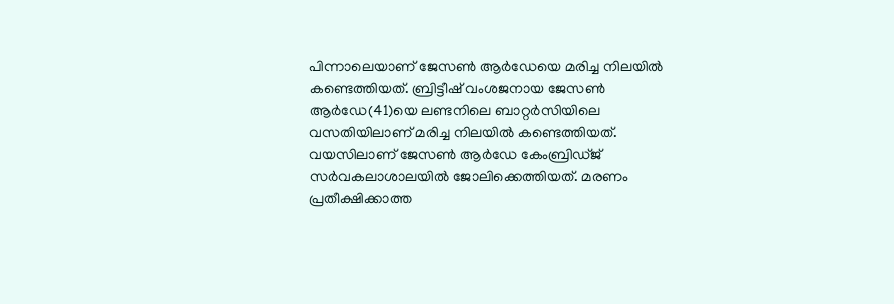പിന്നാലെയാണ് ജേസണ്‍ ആര്‍ഡേയെ മരിച്ച നിലയില്‍ കണ്ടെത്തിയത്. ബ്രിട്ടീഷ് വംശജനായ ജേസണ്‍ ആര്‍ഡേ(41)യെ ലണ്ടനിലെ ബാറ്റര്‍സിയിലെ വസതിയിലാണ് മരിച്ച നിലയില്‍ കണ്ടെത്തിയത്. വയസിലാണ് ജേസണ്‍ ആര്‍ഡേ കേംബ്രിഡ്ജ് സര്‍വകലാശാലയില്‍ ജോലിക്കെത്തിയത്. മരണം പ്രതീക്ഷിക്കാത്ത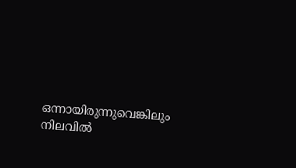ഒന്നായിരുന്നുവെങ്കിലും നിലവില്‍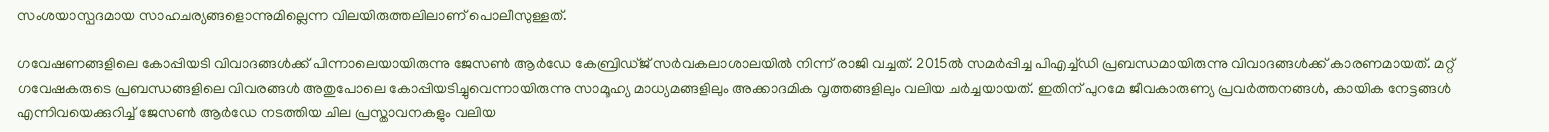സംശയാസ്പദമായ സാഹചര്യങ്ങളൊന്നുമില്ലെന്ന വിലയിരുത്തലിലാണ് പൊലീസുള്ളത്.

ഗവേഷണങ്ങളിലെ കോപ്പിയടി വിവാദങ്ങള്‍ക്ക് പിന്നാലെയായിരുന്നു ജേസണ്‍ ആര്‍ഡേ കേബ്രിഡ്ജ് സര്‍വകലാശാലയില്‍ നിന്ന് രാജി വച്ചത്. 2015ല്‍ സമര്‍പ്പിച്ച പിഎച്ച്ഡി പ്രബന്ധമായിരുന്നു വിവാദങ്ങള്‍ക്ക് കാരണമായത്. മറ്റ് ഗവേഷകരുടെ പ്രബന്ധങ്ങളിലെ വിവരങ്ങള്‍ അതുപോലെ കോപ്പിയടിച്ചുവെന്നായിരുന്നു സാമൂഹ്യ മാധ്യമങ്ങളിലും അക്കാദമിക വൃത്തങ്ങളിലും വലിയ ചര്‍ച്ചയായത്. ഇതിന് പുറമേ ജീവകാരുണ്യ പ്രവര്‍ത്തനങ്ങള്‍, കായിക നേട്ടങ്ങള്‍ എന്നിവയെക്കുറിച്ച് ജേസണ്‍ ആര്‍ഡേ നടത്തിയ ചില പ്രസ്താവനകളും വലിയ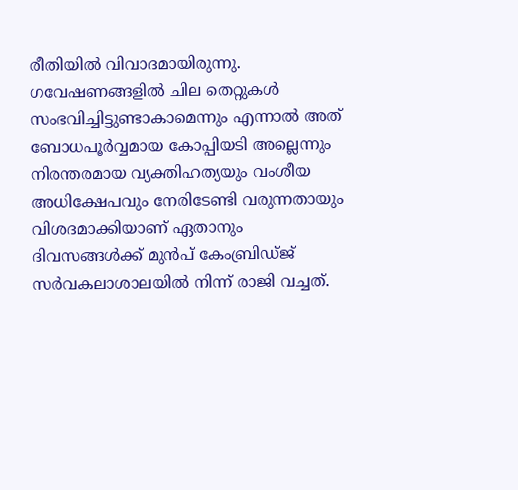രീതിയില്‍ വിവാദമായിരുന്നു. ഗവേഷണങ്ങളില്‍ ചില തെറ്റുകള്‍ സംഭവിച്ചിട്ടുണ്ടാകാമെന്നും എന്നാല്‍ അത് ബോധപൂര്‍വ്വമായ കോപ്പിയടി അല്ലെന്നും നിരന്തരമായ വ്യക്തിഹത്യയും വംശീയ അധിക്ഷേപവും നേരിടേണ്ടി വരുന്നതായും വിശദമാക്കിയാണ് ഏതാനും ദിവസങ്ങള്‍ക്ക് മുന്‍പ് കേംബ്രിഡ്ജ് സര്‍വകലാശാലയില്‍ നിന്ന് രാജി വച്ചത്.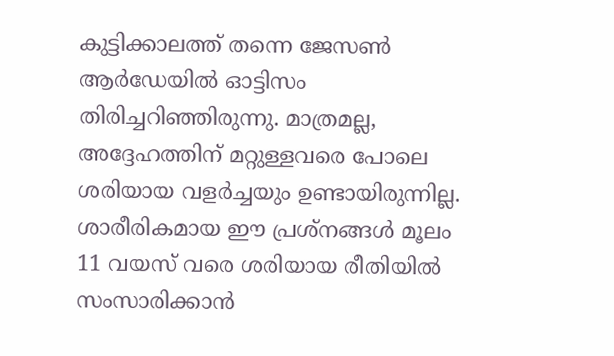കുട്ടിക്കാലത്ത് തന്നെ ജേസണ്‍ ആര്‍ഡേയില്‍ ഓട്ടിസം തിരിച്ചറിഞ്ഞിരുന്നു. മാത്രമല്ല, അദ്ദേഹത്തിന് മറ്റുള്ളവരെ പോലെ ശരിയായ വളര്‍ച്ചയും ഉണ്ടായിരുന്നില്ല. ശാരീരികമായ ഈ പ്രശ്‌നങ്ങള്‍ മൂലം 11 വയസ് വരെ ശരിയായ രീതിയില്‍ സംസാരിക്കാന്‍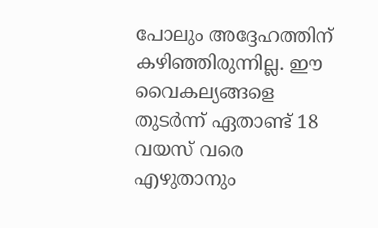പോലും അദ്ദേഹത്തിന് കഴിഞ്ഞിരുന്നില്ല. ഈ വൈകല്യങ്ങളെ തുടര്‍ന്ന് ഏതാണ്ട് 18 വയസ് വരെ എഴുതാനും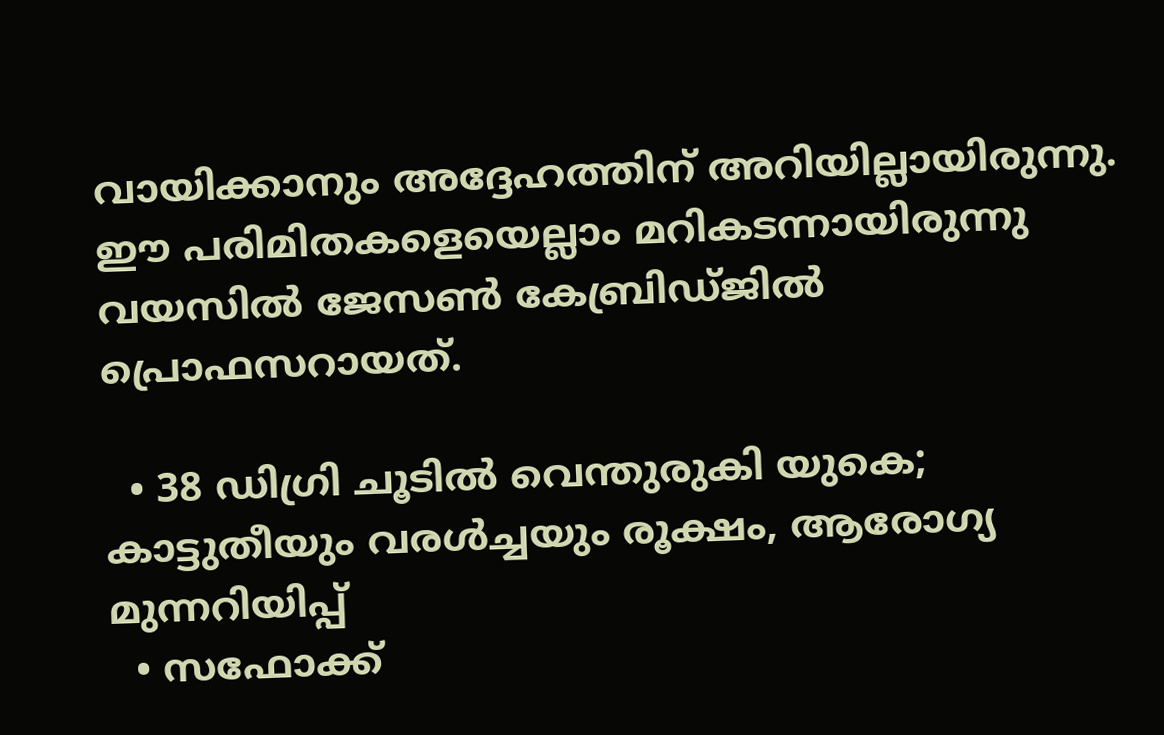വായിക്കാനും അദ്ദേഹത്തിന് അറിയില്ലായിരുന്നു. ഈ പരിമിതകളെയെല്ലാം മറികടന്നായിരുന്നു വയസില്‍ ജേസണ്‍ കേബ്രിഡ്ജില്‍ പ്രൊഫസറായത്.

  • 38 ഡിഗ്രി ചൂടില്‍ വെന്തുരുകി യുകെ; കാട്ടുതീയും വരള്‍ച്ചയും രൂക്ഷം, ആരോഗ്യ മുന്നറിയിപ്പ്
  • സഫോക്ക്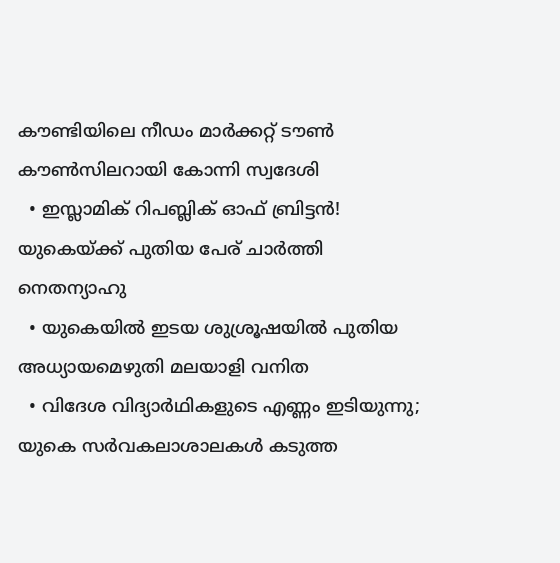കൗണ്ടിയിലെ നീഡം മാര്‍ക്കറ്റ് ടൗണ്‍ കൗണ്‍സിലറായി കോന്നി സ്വദേശി
  • ഇസ്ലാമിക് റിപബ്ലിക് ഓഫ് ബ്രിട്ടന്‍! യുകെയ്ക്ക് പുതിയ പേര് ചാര്‍ത്തി നെതന്യാഹു
  • യുകെയില്‍ ഇടയ ശുശ്രൂഷയില്‍ പുതിയ അധ്യായമെഴുതി മലയാളി വനിത
  • വിദേശ വിദ്യാര്‍ഥികളുടെ എണ്ണം ഇടിയുന്നു; യുകെ സര്‍വകലാശാലകള്‍ കടുത്ത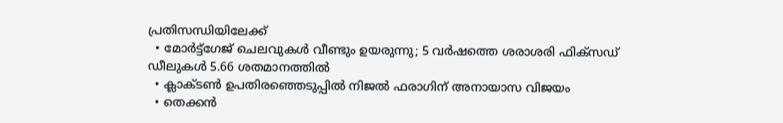പ്രതിസന്ധിയിലേക്ക്
  • മോര്‍ട്ട്‌ഗേജ് ചെലവുകള്‍ വീണ്ടും ഉയരുന്നു; 5 വര്‍ഷത്തെ ശരാശരി ഫിക്‌സഡ് ഡീലുകള്‍ 5.66 ശതമാനത്തില്‍
  • ക്ലാക്ടണ്‍ ഉപതിരഞ്ഞെടുപ്പില്‍ നിജല്‍ ഫരാഗിന് അനായാസ വിജയം
  • തെക്കന്‍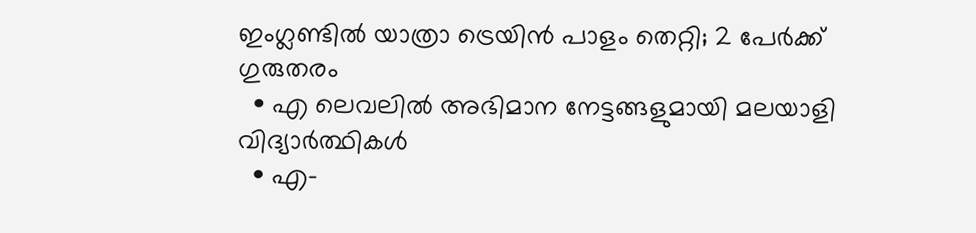ഇംഗ്ലണ്ടില്‍ യാത്രാ ട്രെയിന്‍ പാളം തെറ്റി; 2 പേര്‍ക്ക് ഗുരുതരം
  • എ ലെവലില്‍ അഭിമാന നേട്ടങ്ങളുമായി മലയാളി വിദ്യാര്‍ത്ഥികള്‍
  • എ-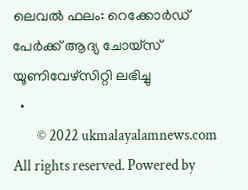ലെവല്‍ ഫലം: റെക്കോര്‍ഡ് പേര്‍ക്ക് ആദ്യ ചോയ്സ് യൂണിവേഴ്സിറ്റി ലഭിച്ചു
  •
        © 2022 ukmalayalamnews.com All rights reserved. Powered by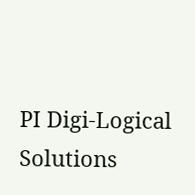PI Digi-Logical Solutions